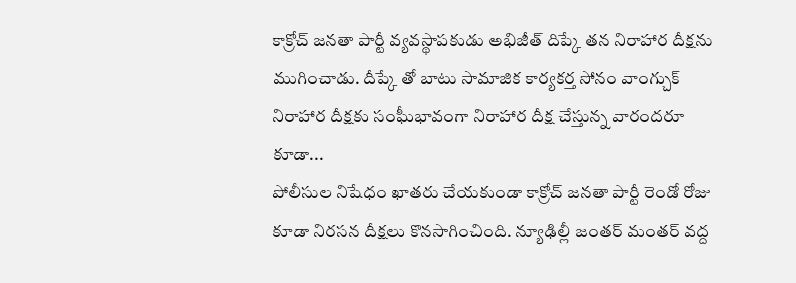కాక్రోచ్ జనతా పార్టీ వ్యవస్థాపకుడు అభిజీత్ దిప్కే తన నిరాహార దీక్షను ముగించాడు. దీప్కే తో బాటు సామాజిక కార్యకర్త సోనం వాంగ్చుక్ నిరాహార దీక్షకు సంఘీభావంగా నిరాహార దీక్ష చేస్తున్న వారందరూ కూడా...
పోలీసుల నిషేధం ఖాతరు చేయకుండా కాక్రోచ్ జనతా పార్టీ రెండో రోజు కూడా నిరసన దీక్షలు కొనసాగించింది. న్యూఢిల్లీ జంతర్ మంతర్ వద్ద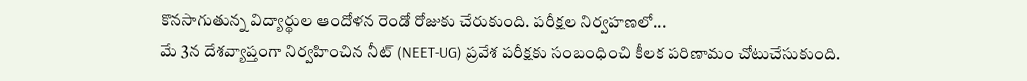కొనసాగుతున్న విద్యార్థుల ఆందోళన రెండో రోజుకు చేరుకుంది. పరీక్షల నిర్వహణలో...
మే 3న దేశవ్యాప్తంగా నిర్వహించిన నీట్ (NEET-UG) ప్రవేశ పరీక్షకు సంబంధించి కీలక పరిణామం చోటుచేసుకుంది.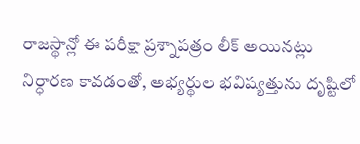రాజస్థాన్లో ఈ పరీక్షా ప్రశ్నాపత్రం లీక్ అయినట్లు నిర్ధారణ కావడంతో, అభ్యర్థుల భవిష్యత్తును దృష్టిలో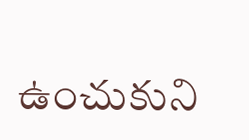ఉంచుకుని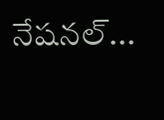నేషనల్...